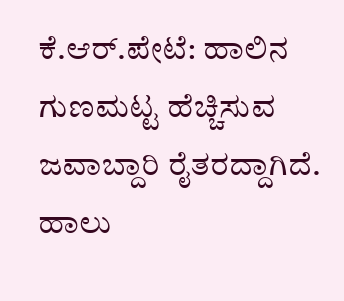ಕೆ.ಆರ್.ಪೇಟೆ: ಹಾಲಿನ ಗುಣಮಟ್ಟ ಹೆಚ್ಚಿಸುವ ಜವಾಬ್ದಾರಿ ರೈತರದ್ದಾಗಿದೆ. ಹಾಲು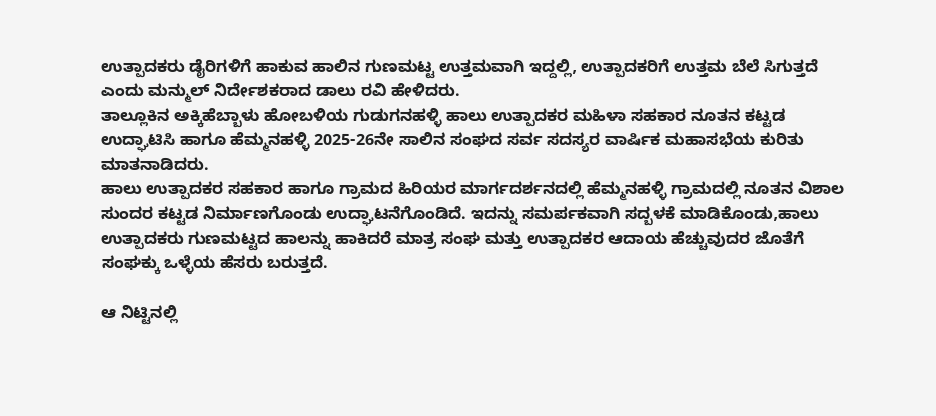ಉತ್ಪಾದಕರು ಡೈರಿಗಳಿಗೆ ಹಾಕುವ ಹಾಲಿನ ಗುಣಮಟ್ಟ ಉತ್ತಮವಾಗಿ ಇದ್ದಲ್ಲಿ, ಉತ್ಪಾದಕರಿಗೆ ಉತ್ತಮ ಬೆಲೆ ಸಿಗುತ್ತದೆ ಎಂದು ಮನ್ಮುಲ್ ನಿರ್ದೇಶಕರಾದ ಡಾಲು ರವಿ ಹೇಳಿದರು.
ತಾಲ್ಲೂಕಿನ ಅಕ್ಕಿಹೆಬ್ಬಾಳು ಹೋಬಳಿಯ ಗುಡುಗನಹಳ್ಳಿ ಹಾಲು ಉತ್ಪಾದಕರ ಮಹಿಳಾ ಸಹಕಾರ ನೂತನ ಕಟ್ಟಡ ಉದ್ಘಾಟಿಸಿ ಹಾಗೂ ಹೆಮ್ಮನಹಳ್ಳಿ 2025-26ನೇ ಸಾಲಿನ ಸಂಘದ ಸರ್ವ ಸದಸ್ಯರ ವಾರ್ಷಿಕ ಮಹಾಸಭೆಯ ಕುರಿತು ಮಾತನಾಡಿದರು.
ಹಾಲು ಉತ್ಪಾದಕರ ಸಹಕಾರ ಹಾಗೂ ಗ್ರಾಮದ ಹಿರಿಯರ ಮಾರ್ಗದರ್ಶನದಲ್ಲಿ ಹೆಮ್ಮನಹಳ್ಳಿ ಗ್ರಾಮದಲ್ಲಿ ನೂತನ ವಿಶಾಲ ಸುಂದರ ಕಟ್ಟಡ ನಿರ್ಮಾಣಗೊಂಡು ಉದ್ಘಾಟನೆಗೊಂಡಿದೆ. ಇದನ್ನು ಸಮರ್ಪಕವಾಗಿ ಸದ್ಬಳಕೆ ಮಾಡಿಕೊಂಡು,ಹಾಲು ಉತ್ಪಾದಕರು ಗುಣಮಟ್ಟದ ಹಾಲನ್ನು ಹಾಕಿದರೆ ಮಾತ್ರ ಸಂಘ ಮತ್ತು ಉತ್ಪಾದಕರ ಆದಾಯ ಹೆಚ್ಚುವುದರ ಜೊತೆಗೆ ಸಂಘಕ್ಕು ಒಳ್ಳೆಯ ಹೆಸರು ಬರುತ್ತದೆ.

ಆ ನಿಟ್ಟಿನಲ್ಲಿ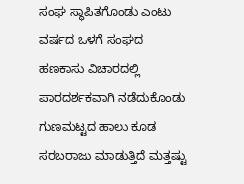ಸಂಘ ಸ್ಥಾಪಿತಗೊಂಡು ಎಂಟು ವರ್ಷದ ಒಳಗೆ ಸಂಘದ ಹಣಕಾಸು ವಿಚಾರದಲ್ಲಿ ಪಾರದರ್ಶಕವಾಗಿ ನಡೆದುಕೊಂಡು ಗುಣಮಟ್ಟದ ಹಾಲು ಕೂಡ ಸರಬರಾಜು ಮಾಡುತ್ತಿದೆ ಮತ್ತಷ್ಟು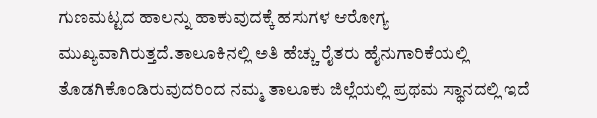ಗುಣಮಟ್ಟದ ಹಾಲನ್ನು ಹಾಕುವುದಕ್ಕೆ ಹಸುಗಳ ಆರೋಗ್ಯ ಮುಖ್ಯವಾಗಿರುತ್ತದೆ.ತಾಲೂಕಿನಲ್ಲಿ ಅತಿ ಹೆಚ್ಚು ರೈತರು ಹೈನುಗಾರಿಕೆಯಲ್ಲಿ ತೊಡಗಿಕೊಂಡಿರುವುದರಿಂದ ನಮ್ಮ ತಾಲೂಕು ಜಿಲ್ಲೆಯಲ್ಲಿ ಪ್ರಥಮ ಸ್ಥಾನದಲ್ಲಿ ಇದೆ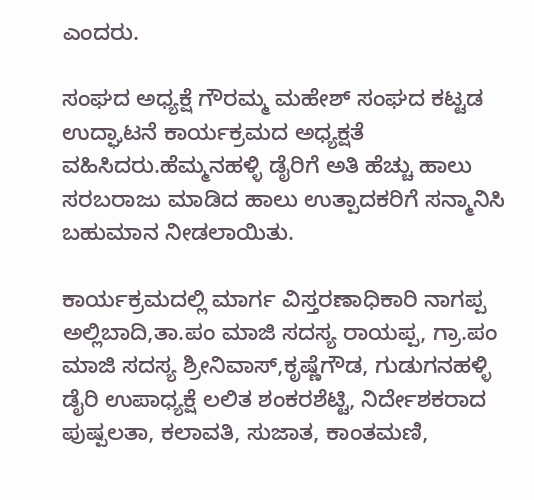ಎಂದರು.

ಸಂಘದ ಅಧ್ಯಕ್ಷೆ ಗೌರಮ್ಮ ಮಹೇಶ್ ಸಂಘದ ಕಟ್ಟಡ ಉದ್ಘಾಟನೆ ಕಾರ್ಯಕ್ರಮದ ಅಧ್ಯಕ್ಷತೆ ವಹಿಸಿದರು.ಹೆಮ್ಮನಹಳ್ಳಿ ಡೈರಿಗೆ ಅತಿ ಹೆಚ್ಚು ಹಾಲು ಸರಬರಾಜು ಮಾಡಿದ ಹಾಲು ಉತ್ಪಾದಕರಿಗೆ ಸನ್ಮಾನಿಸಿ ಬಹುಮಾನ ನೀಡಲಾಯಿತು.

ಕಾರ್ಯಕ್ರಮದಲ್ಲಿ ಮಾರ್ಗ ವಿಸ್ತರಣಾಧಿಕಾರಿ ನಾಗಪ್ಪ ಅಲ್ಲಿಬಾದಿ,ತಾ.ಪಂ ಮಾಜಿ ಸದಸ್ಯ ರಾಯಪ್ಪ, ಗ್ರಾ.ಪಂ ಮಾಜಿ ಸದಸ್ಯ ಶ್ರೀನಿವಾಸ್,ಕೃಷ್ಣೆಗೌಡ, ಗುಡುಗನಹಳ್ಳಿ ಡೈರಿ ಉಪಾಧ್ಯಕ್ಷೆ ಲಲಿತ ಶಂಕರಶೆಟ್ಟಿ, ನಿರ್ದೇಶಕರಾದ ಪುಷ್ಪಲತಾ, ಕಲಾವತಿ, ಸುಜಾತ, ಕಾಂತಮಣಿ,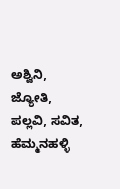ಅಶ್ವಿನಿ, ಜ್ಯೋತಿ, ಪಲ್ಲವಿ, ಸವಿತ, ಹೆಮ್ಮನಹಳ್ಳಿ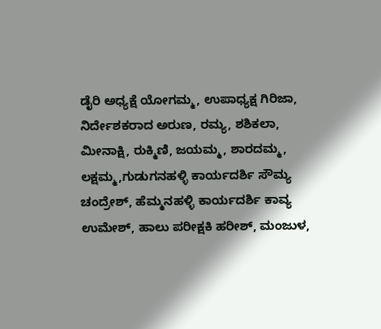ಡೈರಿ ಅಧ್ಯಕ್ಷೆ ಯೋಗಮ್ಮ, ಉಪಾಧ್ಯಕ್ಷ ಗಿರಿಜಾ, ನಿರ್ದೇಶಕರಾದ ಅರುಣ, ರಮ್ಯ, ಶಶಿಕಲಾ, ಮೀನಾಕ್ಷಿ, ರುಕ್ಮಿಣಿ, ಜಯಮ್ಮ, ಶಾರದಮ್ಮ, ಲಕ್ಷಮ್ಮ,ಗುಡುಗನಹಳ್ಳಿ ಕಾರ್ಯದರ್ಶಿ ಸೌಮ್ಯ ಚಂದ್ರೇಶ್, ಹೆಮ್ಮನಹಳ್ಳಿ ಕಾರ್ಯದರ್ಶಿ ಕಾವ್ಯ ಉಮೇಶ್, ಹಾಲು ಪರೀಕ್ಷಕಿ ಹರೀಶ್, ಮಂಜುಳ,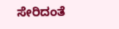ಸೇರಿದಂತೆ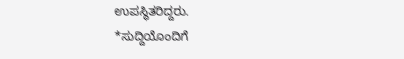ಉಪಸ್ಥಿತರಿದ್ದರು.
*ಸುದ್ದಿಯೊಂದಿಗೆ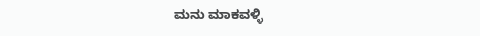ಮನು ಮಾಕವಳ್ಳಿ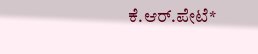ಕೆ.ಆರ್.ಪೇಟೆ*